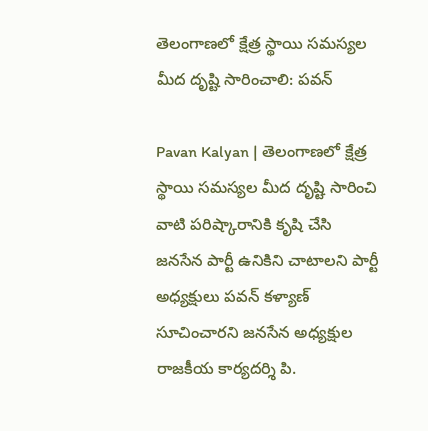తెలంగాణలో క్షేత్ర స్థాయి సమస్యల మీద దృష్టి సారించాలి: పవన్

Pavan Kalyan | తెలంగాణలో క్షేత్ర స్థాయి సమస్యల మీద దృష్టి సారించి వాటి పరిష్కారానికి కృషి చేసి జనసేన పార్టీ ఉనికిని చాటాలని పార్టీ అధ్యక్షులు పవన్ కళ్యాణ్ సూచించారని జనసేన అధ్యక్షుల రాజకీయ కార్యదర్శి పి.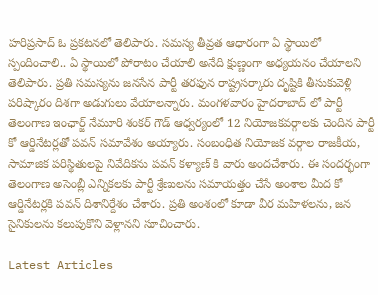హరిప్రసాద్ ఓ ప్రకటనలో తెలిపారు. సమస్య తీవ్రత ఆధారంగా ఏ స్థాయిలో స్పందించాలి.. ఏ స్థాయిలో పోరాటం చేయాలి అనేది క్షుణ్ణంగా అధ్యయనం చేయాలని తెలిపారు. ప్రతి సమస్యను జనసేన పార్టీ తరఫున రాష్ట్రసర్కారు దృష్టికి తీసుకువెళ్లి పరిష్కారం దిశగా అడుగులు వేయాలన్నారు. మంగళవారం హైదరాబాద్ లో పార్టీ తెలంగాణ ఇంఛార్జ్ నేమూరి శంకర్ గౌడ్ ఆధ్వర్యంలో 12 నియోజకవర్గాలకు చెందిన పార్టీ కో ఆర్డినేటర్లతో పవన్ సమావేశం అయ్యారు. సంబంధిత నియోజక వర్గాల రాజకీయ, సామాజిక పరిస్థితులపై నివేదికను పవన్ కళ్యాణ్ కి వారు అందచేశారు. ఈ సందర్భంగా తెలంగాణ అసెంబ్లీ ఎన్నికలకు పార్టీ శ్రేణులను సమాయత్తం చేసే అంశాల మీద కో ఆర్డినేటర్లకి పవన్ దిశానిర్దేశం చేశారు. ప్రతి అంశంలో కూడా వీర మహిళలను, జన సైనికులను కలుపుకొని వెళ్లానని సూచించారు.

Latest Articles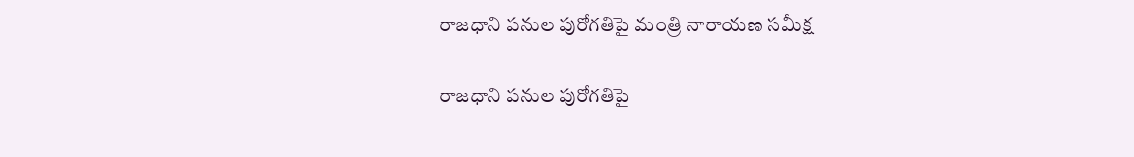రాజధాని పనుల పురోగతిపై మంత్రి నారాయణ సమీక్ష

రాజధాని పనుల పురోగతిపై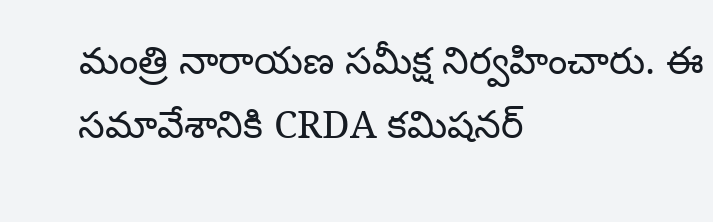మంత్రి నారాయణ సమీక్ష నిర్వహించారు. ఈ సమావేశానికి CRDA కమిషనర్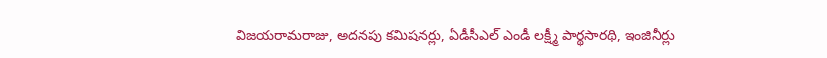విజయరామరాజు, అదనపు కమిషనర్లు, ఏడీసీఎల్ ఎండీ లక్ష్మీ పార్థసారథి, ఇంజినీర్లు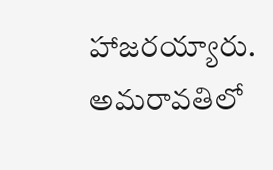హాజరయ్యారు. అమరావతిలో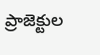ప్రాజెక్టుల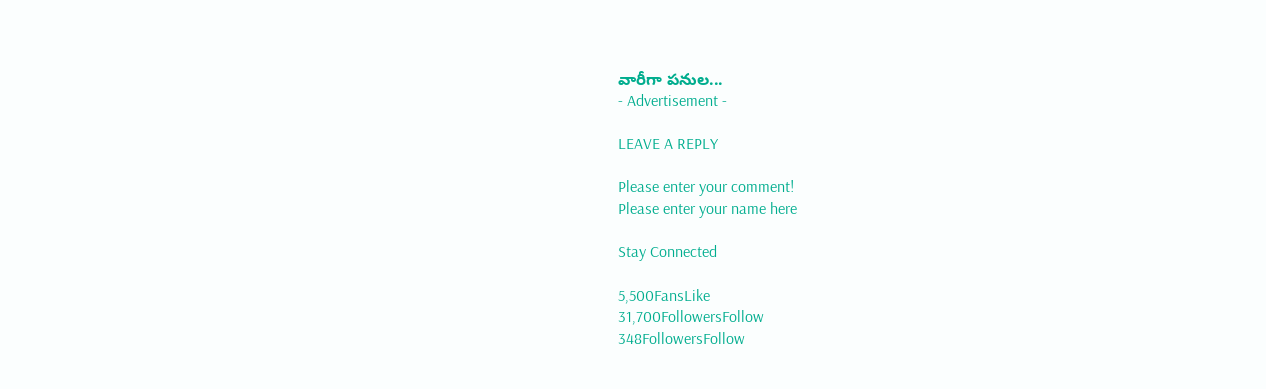వారీగా పనుల...
- Advertisement -

LEAVE A REPLY

Please enter your comment!
Please enter your name here

Stay Connected

5,500FansLike
31,700FollowersFollow
348FollowersFollow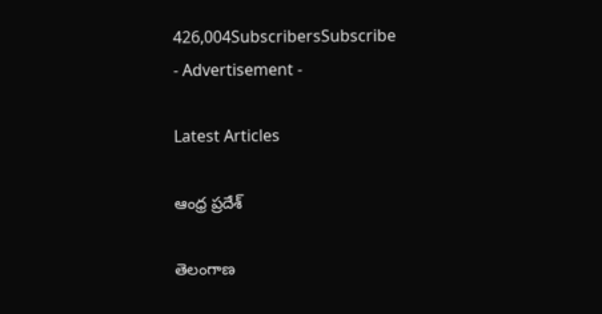426,004SubscribersSubscribe
- Advertisement -

Latest Articles

ఆంధ్ర ప్రదేశ్

తెలంగాణ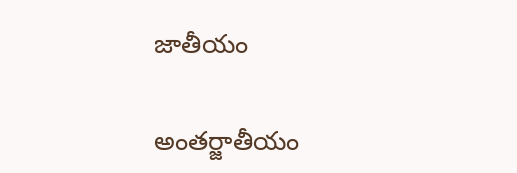జాతీయం

అంతర్జాతీయం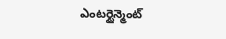ఎంటర్టైన్మెంట్